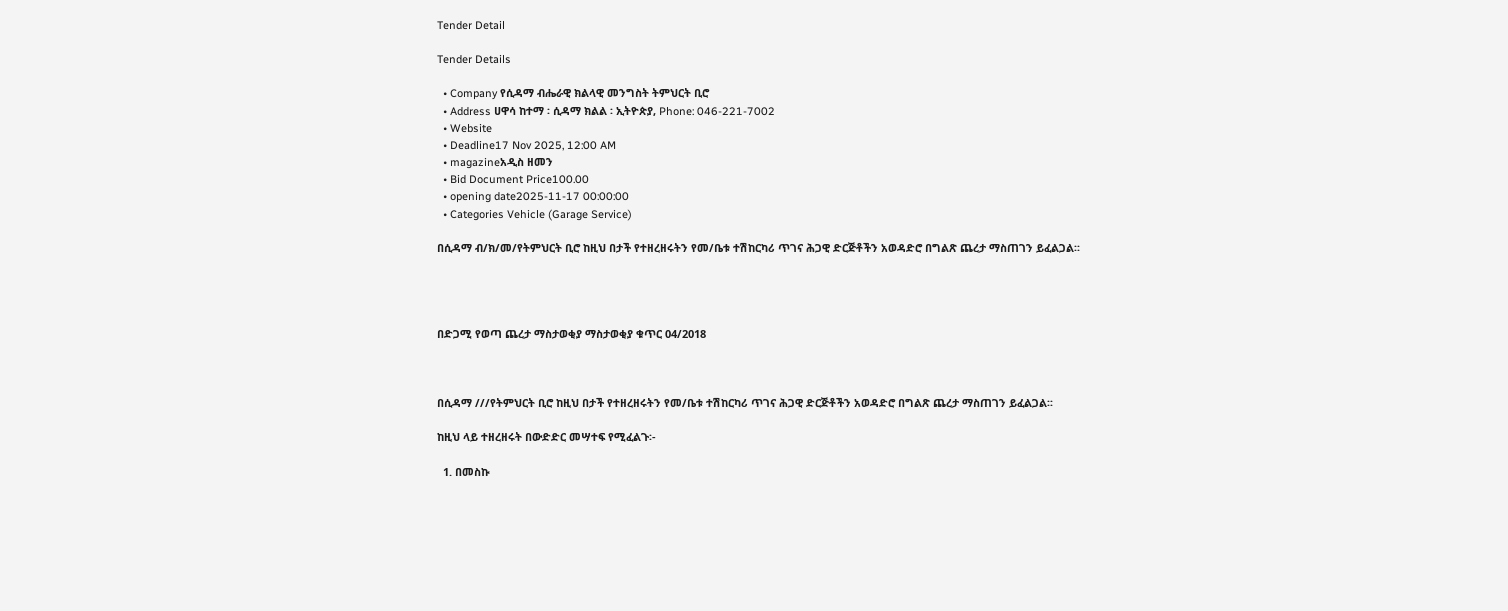Tender Detail

Tender Details

  • Company የሲዳማ ብሔራዊ ክልላዊ መንግስት ትምህርት ቢሮ
  • Address ሀዋሳ ከተማ ፡ ሲዳማ ክልል ፡ ኢትዮጵያ, Phone: 046-221-7002
  • Website
  • Deadline17 Nov 2025, 12:00 AM
  • magazineአዲስ ዘመን
  • Bid Document Price100.00
  • opening date2025-11-17 00:00:00
  • Categories Vehicle (Garage Service)

በሲዳማ ብ/ክ/መ/የትምህርት ቢሮ ከዚህ በታች የተዘረዘሩትን የመ/ቤቱ ተሽከርካሪ ጥገና ሕጋዊ ድርጅቶችን አወዳድሮ በግልጽ ጨረታ ማስጠገን ይፈልጋል፡፡




በድጋሚ የወጣ ጨረታ ማስታወቂያ ማስታወቂያ ቁጥር 04/2018



በሲዳማ ///የትምህርት ቢሮ ከዚህ በታች የተዘረዘሩትን የመ/ቤቱ ተሽከርካሪ ጥገና ሕጋዊ ድርጅቶችን አወዳድሮ በግልጽ ጨረታ ማስጠገን ይፈልጋል፡፡

ከዚህ ላይ ተዘረዘሩት በውድድር መሣተፍ የሚፈልጉ፡-

  1. በመስኩ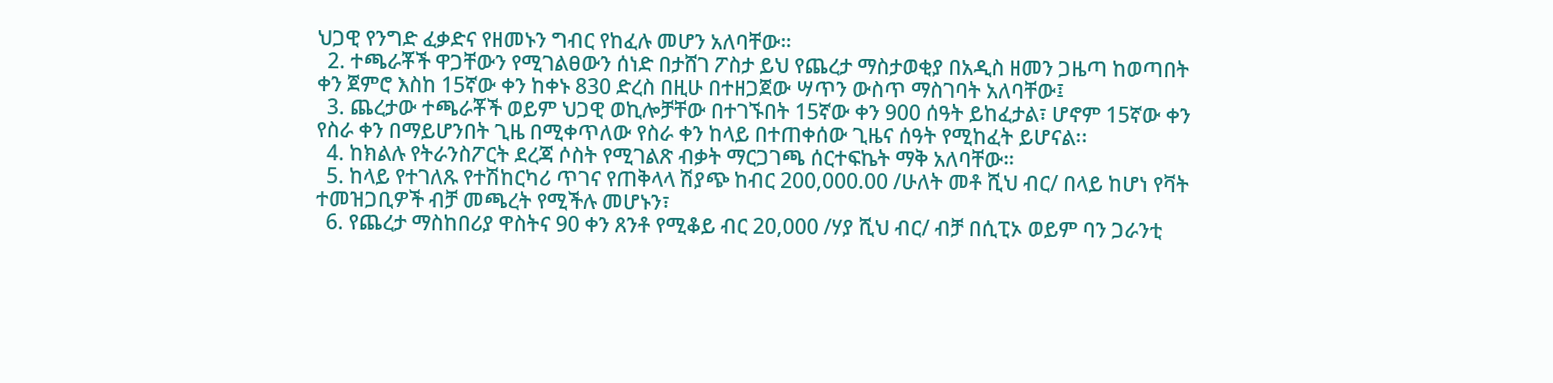ህጋዊ የንግድ ፈቃድና የዘመኑን ግብር የከፈሉ መሆን አለባቸው።
  2. ተጫራቾች ዋጋቸውን የሚገልፀውን ሰነድ በታሸገ ፖስታ ይህ የጨረታ ማስታወቂያ በአዲስ ዘመን ጋዜጣ ከወጣበት ቀን ጀምሮ እስከ 15ኛው ቀን ከቀኑ 830 ድረስ በዚሁ በተዘጋጀው ሣጥን ውስጥ ማስገባት አለባቸው፤
  3. ጨረታው ተጫራቾች ወይም ህጋዊ ወኪሎቻቸው በተገኙበት 15ኛው ቀን 900 ሰዓት ይከፈታል፣ ሆኖም 15ኛው ቀን የስራ ቀን በማይሆንበት ጊዜ በሚቀጥለው የስራ ቀን ከላይ በተጠቀሰው ጊዜና ሰዓት የሚከፈት ይሆናል፡፡
  4. ከክልሉ የትራንስፖርት ደረጃ ሶስት የሚገልጽ ብቃት ማርጋገጫ ሰርተፍኬት ማቅ አለባቸው።
  5. ከላይ የተገለጹ የተሽከርካሪ ጥገና የጠቅላላ ሽያጭ ከብር 200,000.00 /ሁለት መቶ ሺህ ብር/ በላይ ከሆነ የቫት ተመዝጋቢዎች ብቻ መጫረት የሚችሉ መሆኑን፣
  6. የጨረታ ማስከበሪያ ዋስትና 90 ቀን ጸንቶ የሚቆይ ብር 20,000 /ሃያ ሺህ ብር/ ብቻ በሲፒኦ ወይም ባን ጋራንቲ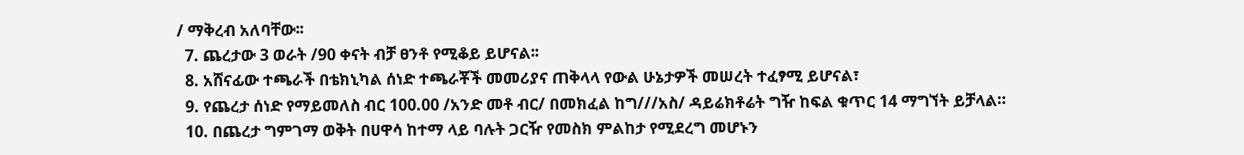/ ማቅረብ አለባቸው፡፡
  7. ጨረታው 3 ወራት /90 ቀናት ብቻ ፀንቶ የሚቆይ ይሆናል፡፡
  8. አሸናፊው ተጫራች በቴክኒካል ሰነድ ተጫራቾች መመሪያና ጠቅላላ የውል ሁኔታዎች መሠረት ተፈፃሚ ይሆናል፣
  9. የጨረታ ሰነድ የማይመለስ ብር 100.00 /አንድ መቶ ብር/ በመክፈል ከግ///አስ/ ዳይሬክቶሬት ግዥ ከፍል ቁጥር 14 ማግኘት ይቻላል።
  10. በጨረታ ግምገማ ወቅት በሀዋሳ ከተማ ላይ ባሉት ጋርዥ የመስክ ምልከታ የሚደረግ መሆኑን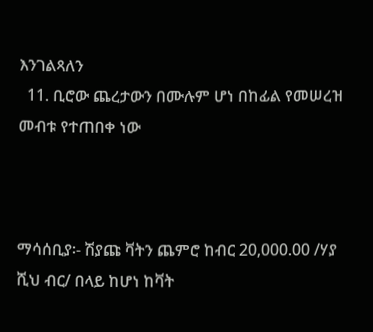እንገልጻለን
  11. ቢሮው ጨረታውን በሙሉም ሆነ በከፊል የመሠረዝ መብቱ የተጠበቀ ነው



ማሳሰቢያ፡- ሽያጩ ቫትን ጨምሮ ከብር 20,000.00 /ሃያ ሺህ ብር/ በላይ ከሆነ ከቫት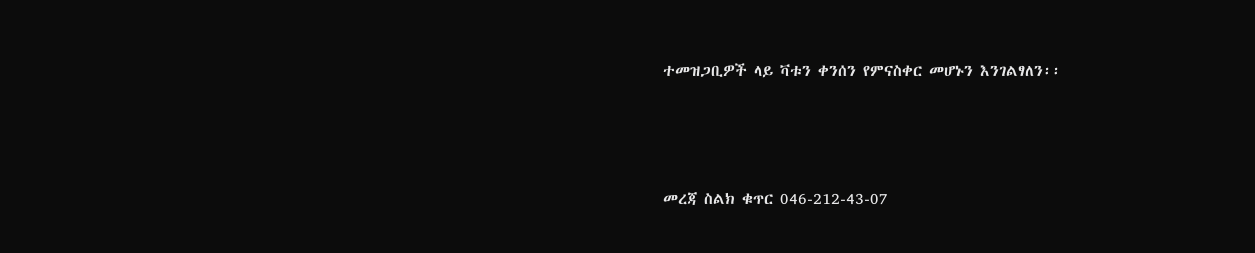ተመዝጋቢዎች ላይ ቫቱን ቀንሰን የምናስቀር መሆኑን እንገልፃለን፡፡



መረጃ ስልክ ቁጥር 046-212-43-07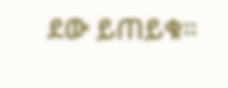ደው ይጠይቁ።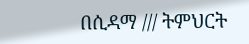በሲዳማ /// ትምህርት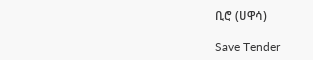ቢሮ (ሀዋሳ)

Save Tender